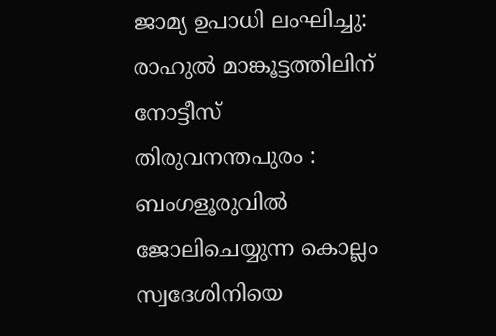ജാമ്യ ഉപാധി ലംഘിച്ചു: രാഹുൽ മാങ്കൂട്ടത്തിലിന് നോട്ടീസ്
തിരുവനന്തപുരം : ബംഗളൂരുവിൽ ജോലിചെയ്യുന്ന കൊല്ലം സ്വദേശിനിയെ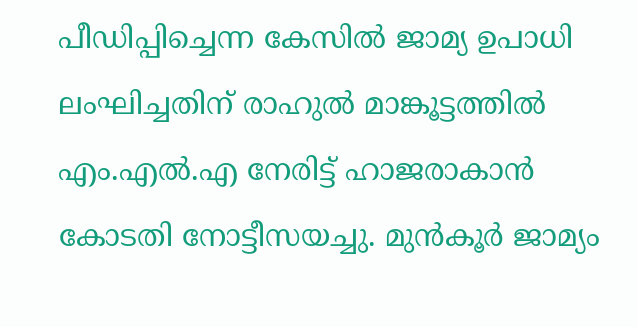പീഡിപ്പിച്ചെന്ന കേസിൽ ജാമ്യ ഉപാധി ലംഘിച്ചതിന് രാഹുൽ മാങ്കൂട്ടത്തിൽ എം.എൽ.എ നേരിട്ട് ഹാജരാകാൻ കോടതി നോട്ടീസയച്ചു. മുൻകൂർ ജാമ്യം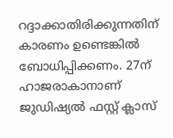റദ്ദാക്കാതിരിക്കുന്നതിന് കാരണം ഉണ്ടെങ്കിൽ ബോധിപ്പിക്കണം. 27ന് ഹാജരാകാനാണ് ജുഡിഷ്യൽ ഫസ്റ്റ് ക്ലാസ്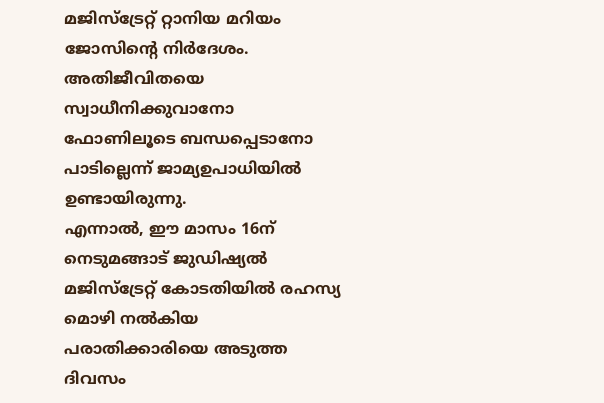മജിസ്ട്രേറ്റ് റ്റാനിയ മറിയം ജോസിന്റെ നിർദേശം.
അതിജീവിതയെ സ്വാധീനിക്കുവാനോ ഫോണിലൂടെ ബന്ധപ്പെടാനോ പാടില്ലെന്ന് ജാമ്യഉപാധിയിൽ ഉണ്ടായിരുന്നു.
എന്നാൽ, ഈ മാസം 16ന് നെടുമങ്ങാട് ജുഡിഷ്യൽ മജിസ്ട്രേറ്റ് കോടതിയിൽ രഹസ്യ മൊഴി നൽകിയ പരാതിക്കാരിയെ അടുത്ത ദിവസം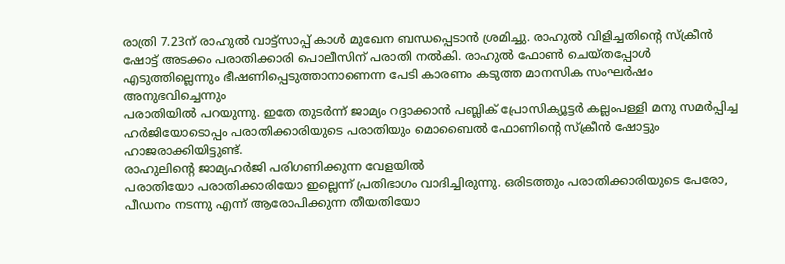രാത്രി 7.23ന് രാഹുൽ വാട്ട്സാപ്പ് കാൾ മുഖേന ബന്ധപ്പെടാൻ ശ്രമിച്ചു. രാഹുൽ വിളിച്ചതിന്റെ സ്ക്രീൻ ഷോട്ട് അടക്കം പരാതിക്കാരി പൊലീസിന് പരാതി നൽകി. രാഹുൽ ഫോൺ ചെയ്തപ്പോൾ എടുത്തില്ലെന്നും ഭീഷണിപ്പെടുത്താനാണെന്ന പേടി കാരണം കടുത്ത മാനസിക സംഘർഷം അനുഭവിച്ചെന്നും
പരാതിയിൽ പറയുന്നു. ഇതേ തുടർന്ന് ജാമ്യം റദ്ദാക്കാൻ പബ്ലിക് പ്രോസിക്യൂട്ടർ കല്ലംപള്ളി മനു സമർപ്പിച്ച ഹർജിയോടൊപ്പം പരാതിക്കാരിയുടെ പരാതിയും മൊബൈൽ ഫോണിന്റെ സ്ക്രീൻ ഷോട്ടും ഹാജരാക്കിയിട്ടുണ്ട്.
രാഹുലിന്റെ ജാമ്യഹർജി പരിഗണിക്കുന്ന വേളയിൽ
പരാതിയോ പരാതിക്കാരിയോ ഇല്ലെന്ന് പ്രതിഭാഗം വാദിച്ചിരുന്നു. ഒരിടത്തും പരാതിക്കാരിയുടെ പേരോ, പീഡനം നടന്നു എന്ന് ആരോപിക്കുന്ന തീയതിയോ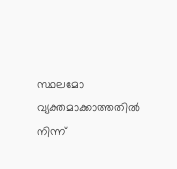സ്ഥലമോ വ്യക്തമാക്കാത്തതിൽ നിന്ന്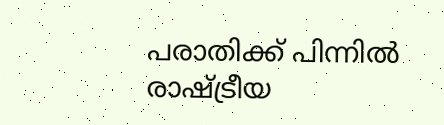പരാതിക്ക് പിന്നിൽ രാഷ്ട്രീയ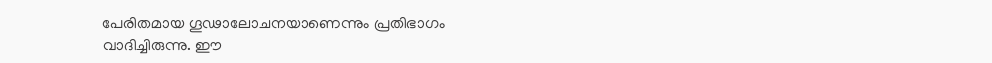പേരിതമായ ഗൂഢാലോചനയാണെന്നും പ്രതിഭാഗം വാദിച്ചിരുന്നു. ഈ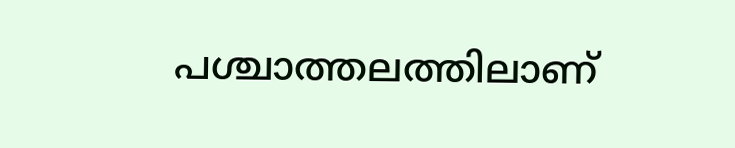പശ്ചാത്തലത്തിലാണ്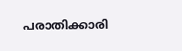പരാതിക്കാരി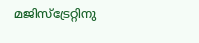മജിസ്ട്രേറ്റിനു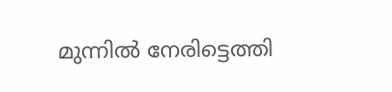മുന്നിൽ നേരിട്ടെത്തി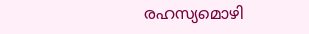രഹസ്യമൊഴി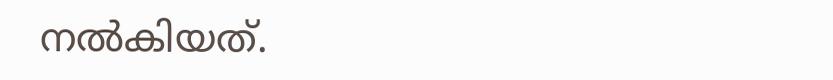നൽകിയത്.